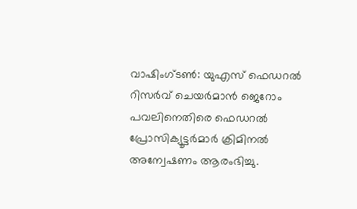വാഷിംഗ്ടൺ: യുഎസ് ഫെഡറൽ റിസർവ് ചെയർമാൻ ജെറോം പവലിനെതിരെ ഫെഡറൽ പ്രോസിക്യൂട്ടർമാർ ക്രിമിനൽ അന്വേഷണം ആരംഭിച്ചു.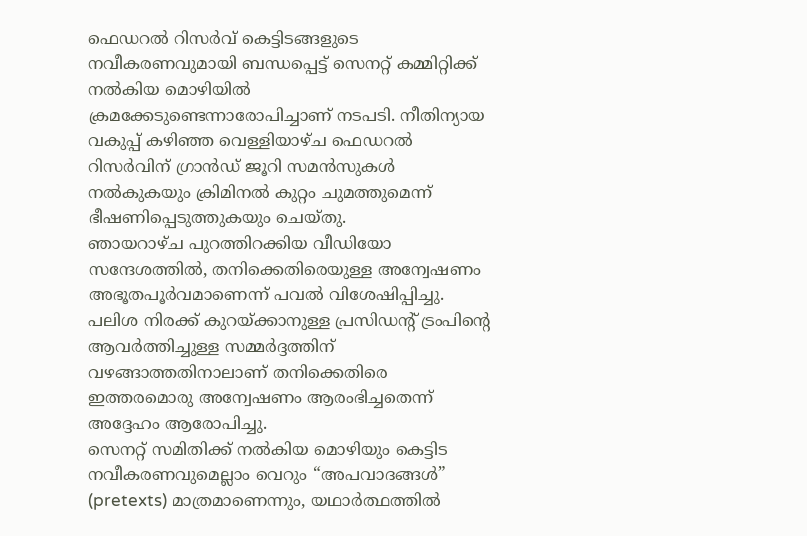ഫെഡറൽ റിസർവ് കെട്ടിടങ്ങളുടെ നവീകരണവുമായി ബന്ധപ്പെട്ട് സെനറ്റ് കമ്മിറ്റിക്ക് നൽകിയ മൊഴിയിൽ ക്രമക്കേടുണ്ടെന്നാരോപിച്ചാണ് നടപടി. നീതിന്യായ വകുപ്പ് കഴിഞ്ഞ വെള്ളിയാഴ്ച ഫെഡറൽ റിസർവിന് ഗ്രാൻഡ് ജൂറി സമൻസുകൾ നൽകുകയും ക്രിമിനൽ കുറ്റം ചുമത്തുമെന്ന് ഭീഷണിപ്പെടുത്തുകയും ചെയ്തു.
ഞായറാഴ്ച പുറത്തിറക്കിയ വീഡിയോ സന്ദേശത്തിൽ, തനിക്കെതിരെയുള്ള അന്വേഷണം അഭൂതപൂർവമാണെന്ന് പവൽ വിശേഷിപ്പിച്ചു. പലിശ നിരക്ക് കുറയ്ക്കാനുള്ള പ്രസിഡന്റ് ട്രംപിന്റെ ആവർത്തിച്ചുള്ള സമ്മർദ്ദത്തിന് വഴങ്ങാത്തതിനാലാണ് തനിക്കെതിരെ ഇത്തരമൊരു അന്വേഷണം ആരംഭിച്ചതെന്ന് അദ്ദേഹം ആരോപിച്ചു.
സെനറ്റ് സമിതിക്ക് നൽകിയ മൊഴിയും കെട്ടിട നവീകരണവുമെല്ലാം വെറും “അപവാദങ്ങൾ” (pretexts) മാത്രമാണെന്നും, യഥാർത്ഥത്തിൽ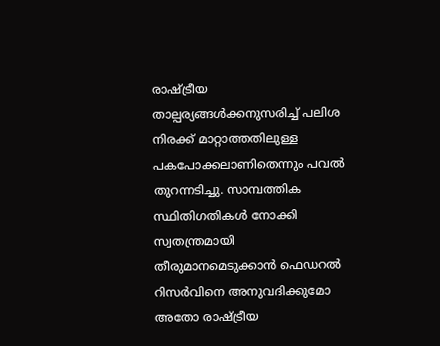രാഷ്ട്രീയ താല്പര്യങ്ങൾക്കനുസരിച്ച് പലിശ നിരക്ക് മാറ്റാത്തതിലുള്ള പകപോക്കലാണിതെന്നും പവൽ തുറന്നടിച്ചു. സാമ്പത്തിക സ്ഥിതിഗതികൾ നോക്കി സ്വതന്ത്രമായി തീരുമാനമെടുക്കാൻ ഫെഡറൽ റിസർവിനെ അനുവദിക്കുമോ അതോ രാഷ്ട്രീയ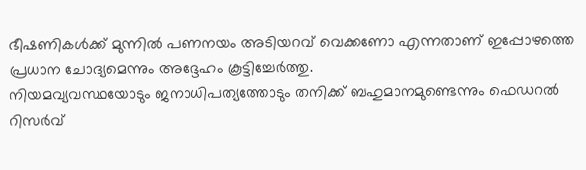ഭീഷണികൾക്ക് മുന്നിൽ പണനയം അടിയറവ് വെക്കണോ എന്നതാണ് ഇപ്പോഴത്തെ പ്രധാന ചോദ്യമെന്നും അദ്ദേഹം കൂട്ടിച്ചേർത്തു.
നിയമവ്യവസ്ഥയോടും ജനാധിപത്യത്തോടും തനിക്ക് ബഹുമാനമുണ്ടെന്നും ഫെഡറൽ റിസർവ്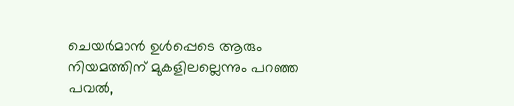ചെയർമാൻ ഉൾപ്പെടെ ആരും നിയമത്തിന് മുകളിലല്ലെന്നും പറഞ്ഞ പവൽ,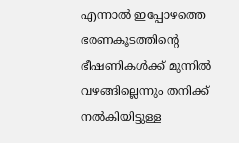എന്നാൽ ഇപ്പോഴത്തെ ഭരണകൂടത്തിന്റെ ഭീഷണികൾക്ക് മുന്നിൽ വഴങ്ങില്ലെന്നും തനിക്ക് നൽകിയിട്ടുള്ള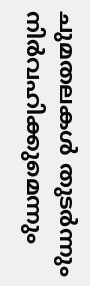ചുമതലകൾ തുടർന്നും നിർവഹിക്കുമെന്നും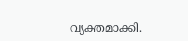വ്യക്തമാക്കി.